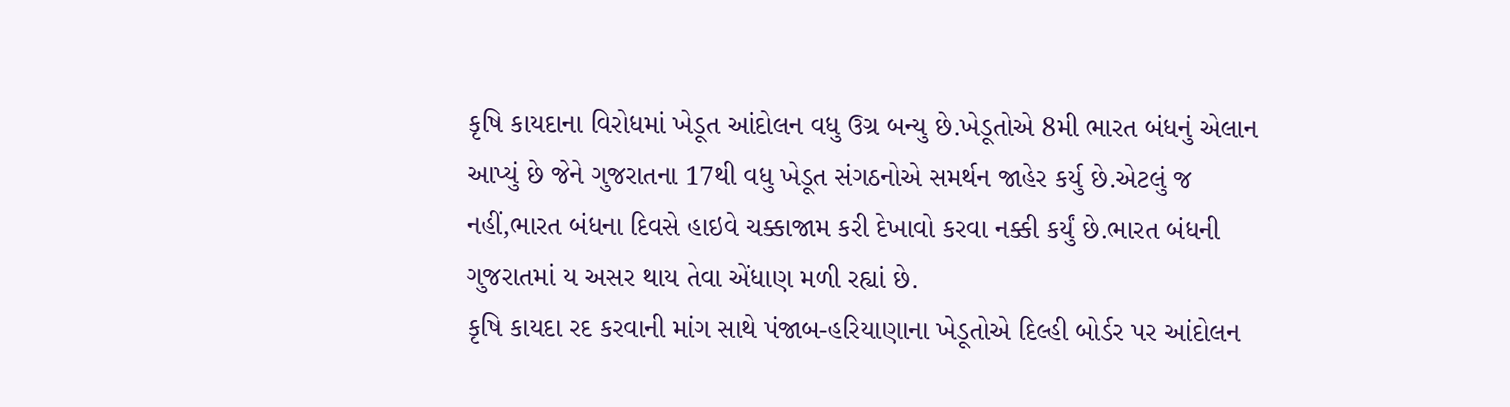કૃષિ કાયદાના વિરોધમાં ખેડૂત આંદોલન વધુ ઉગ્ર બન્યુ છે.ખેડૂતોએ 8મી ભારત બંધનું એલાન આપ્યું છે જેને ગુજરાતના 17થી વધુ ખેડૂત સંગઠનોએ સમર્થન જાહેર કર્યુ છે.એટલું જ નહીં,ભારત બંધના દિવસે હાઇવે ચક્કાજામ કરી દેખાવો કરવા નક્કી કર્યું છે.ભારત બંધની ગુજરાતમાં ય અસર થાય તેવા એંધાણ મળી રહ્યાં છે.
કૃષિ કાયદા રદ કરવાની માંગ સાથે પંજાબ-હરિયાણાના ખેડૂતોએ દિલ્હી બોર્ડર પર આંદોલન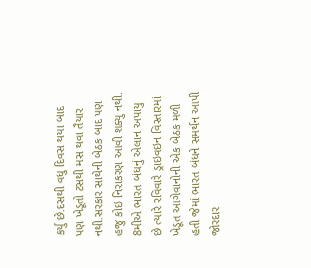કર્યુ છે.દસથી વધુ દિવસ થયા બાદ પણ ખેડૂતો ટસથી મસ થવા તૈયાર નથી.સરકાર સાથેની બેઠક બાદ પણ હજુ કોઇ નિરાકરણ આવી શક્યુ નથી.
8મીએ ભારત બંધનું એલાન અપાયુ છે ત્યારે રવિવારે ડ્રાઇવઇન વિસ્તારમાં ખેડૂત આગેવાનોની એક બેઠક મળી હતી જેમાં ભારત બંધને સમર્થન આપી જોરદાર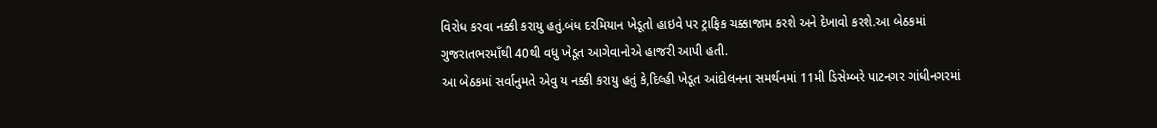વિરોધ કરવા નક્કી કરાયુ હતું.બંધ દરમિયાન ખેડૂતો હાઇવે પર ટ્રાફિક ચક્કાજામ કરશે અને દેખાવો કરશે.આ બેઠકમાં ગુજરાતભરમાઁથી 40થી વધુ ખેડૂત આગેવાનોએ હાજરી આપી હતી.
આ બેઠકમાં સર્વાનુમતે એવુ ય નક્કી કરાયુ હતું કે,દિલ્હી ખેડૂત આંદોલનના સમર્થનમાં 11મી ડિસેમ્બરે પાટનગર ગાંધીનગરમાં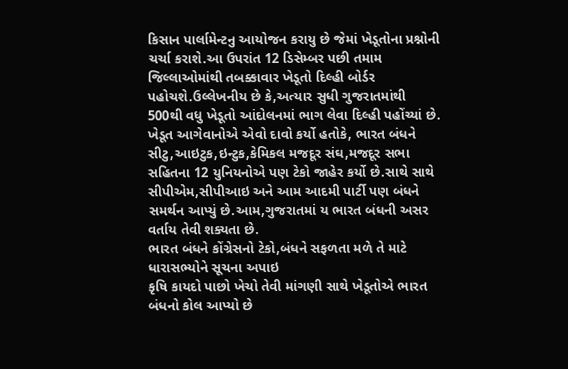કિસાન પાર્લામેન્ટનુ આયોજન કરાયુ છે જેમાં ખેડૂતોના પ્રશ્નોની ચર્ચા કરાશે.આ ઉપરાંત 12 ડિસેમ્બર પછી તમામ જિલ્લાઓમાંથી તબક્કાવાર ખેડૂતો દિલ્હી બોર્ડર પહોચશે.ઉલ્લેખનીય છે કે,અત્યાર સુધી ગુજરાતમાંથી 500થી વધુ ખેડૂતો આંદોલનમાં ભાગ લેવા દિલ્હી પહોંચ્યાં છે.
ખેડૂત આગેવાનોએ એવો દાવો કર્યો હતોકે, ભારત બંધને સીટુ,આઇટુક,ઇન્ટુક,કેમિકલ મજદૂર સંઘ,મજદૂર સભા સહિતના 12 યુનિયનોએ પણ ટેકો જાહેર કર્યો છે.સાથે સાથે સીપીએમ,સીપીઆઇ અને આમ આદમી પાર્ટી પણ બંધને સમર્થન આપ્યું છે.આમ,ગુજરાતમાં ય ભારત બંધની અસર વર્તાય તેવી શક્યતા છે.
ભારત બંધને કોંગ્રેસનો ટેકો,બંધને સફળતા મળે તે માટે ધારાસભ્યોને સૂચના અપાઇ
કૃષિ કાયદો પાછો ખેચો તેવી માંગણી સાથે ખેડૂતોએ ભારત બંધનો કોલ આપ્યો છે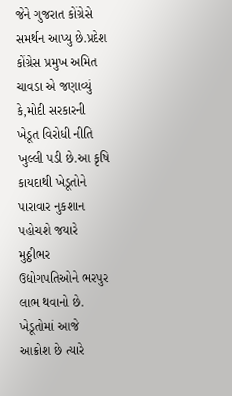જેને ગુજરાત કોંગ્રેસે સમર્થન આપ્યુ છે.પ્રદેશ કોંગ્રેસ પ્રમુખ અમિત ચાવડા એ જણાવ્યું કે,મોદી સરકારની ખેડૂત વિરોધી નીતિ ખુલ્લી પડી છે.આ કૃષિ કાયદાથી ખેડૂતોને પારાવાર નુકશાન પહોચશે જયારે મુઠ્ઠીભર ઉદ્યોગપતિઓને ભરપુર લાભ થવાનો છે.
ખેડૂતોમાં આજે આક્રોશ છે ત્યારે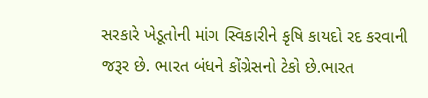સરકારે ખેડૂતોની માંગ સ્વિકારીને કૃષિ કાયદો રદ કરવાની જરૂર છે. ભારત બંધને કોંગ્રેસનો ટેકો છે.ભારત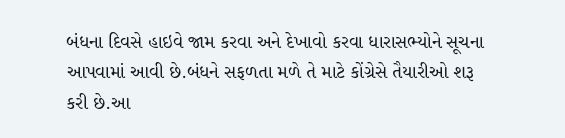બંધના દિવસે હાઇવે જામ કરવા અને દેખાવો કરવા ધારાસભ્યોને સૂચના આપવામાં આવી છે.બંધને સફળતા મળે તે માટે કોંગ્રેસે તૈયારીઓ શરૂ કરી છે.આ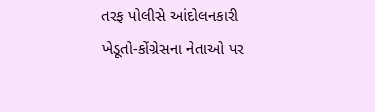તરફ પોલીસે આંદોલનકારી ખેડૂતો-કોંગ્રેસના નેતાઓ પર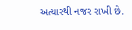અત્યારથી નજર રાખી છે.